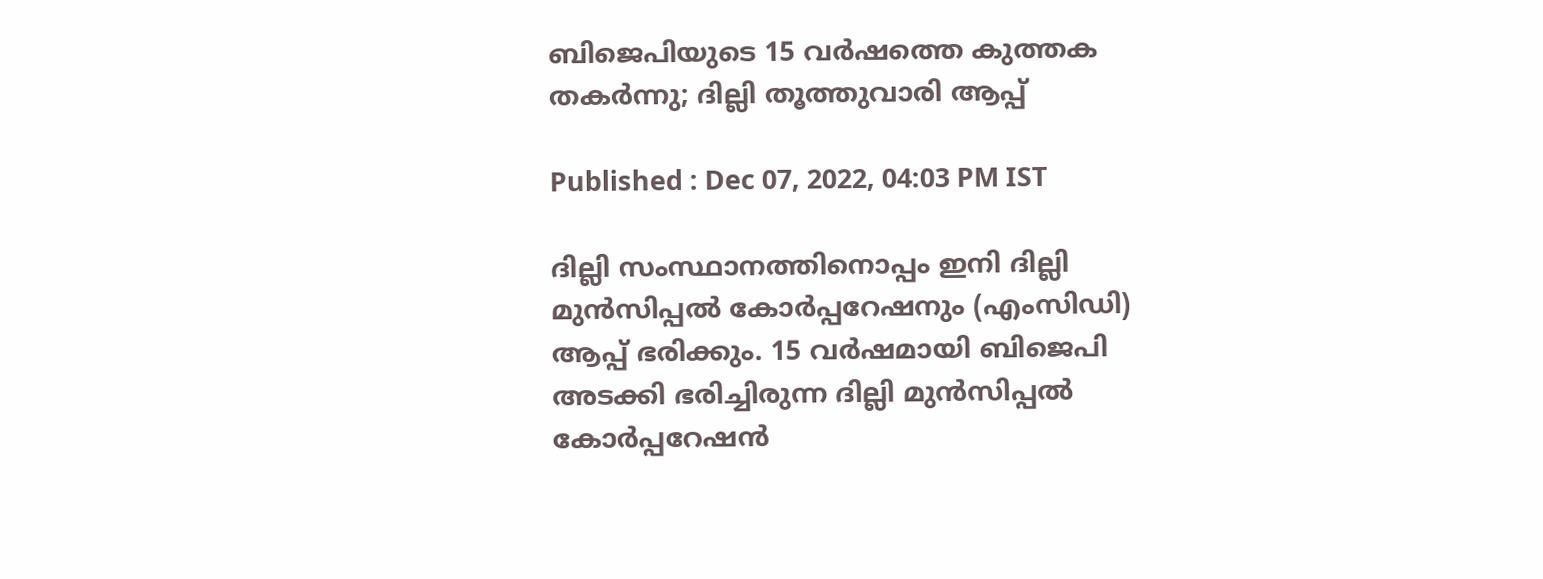ബിജെപിയുടെ 15 വര്‍ഷത്തെ കുത്തക തകര്‍ന്നു; ദില്ലി തൂത്തുവാരി ആപ്പ്

Published : Dec 07, 2022, 04:03 PM IST

ദില്ലി സംസ്ഥാനത്തിനൊപ്പം ഇനി ദില്ലി മുന്‍സിപ്പല്‍ കോര്‍പ്പറേഷനും (എംസിഡി) ആപ്പ് ഭരിക്കും. 15 വര്‍ഷമായി ബിജെപി അടക്കി ഭരിച്ചിരുന്ന ദില്ലി മുന്‍സിപ്പല്‍ കോര്‍പ്പറേഷന്‍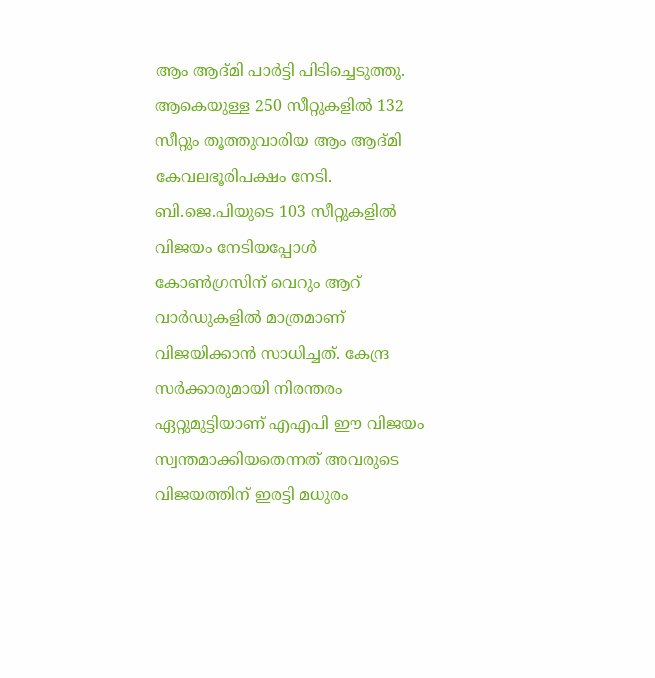ആം ആദ്മി പാര്‍ട്ടി പിടിച്ചെടുത്തു. ആകെയുള്ള 250 സീറ്റുകളില്‍ 132 സീറ്റും തൂത്തുവാരിയ ആം ആദ്മി കേവലഭൂരിപക്ഷം നേടി. ബി.ജെ.പിയുടെ 103 സീറ്റുകളിൽ വിജയം നേടിയപ്പോള്‍ കോണ്‍ഗ്രസിന് വെറും ആറ് വാർഡുകളിൽ മാത്രമാണ് വിജയിക്കാന്‍ സാധിച്ചത്. കേന്ദ്ര സർക്കാരുമായി നിരന്തരം ഏറ്റുമുട്ടിയാണ് എഎപി ഈ വിജയം സ്വന്തമാക്കിയതെന്നത് അവരുടെ വിജയത്തിന് ഇരട്ടി മധുരം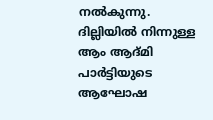നല്‍കുന്നു. ദില്ലിയില്‍ നിന്നുള്ള ആം ആദ്മി പാര്‍ട്ടിയുടെ ആഘോഷ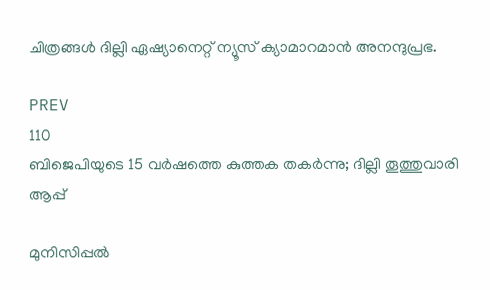ചിത്രങ്ങള്‍ ദില്ലി ഏഷ്യാനെറ്റ് ന്യൂസ് ക്യാമാറമാന്‍ അനന്ദുപ്രഭ.

PREV
110
ബിജെപിയുടെ 15 വര്‍ഷത്തെ കുത്തക തകര്‍ന്നു; ദില്ലി തൂത്തുവാരി ആപ്പ്

മുനിസിപ്പൽ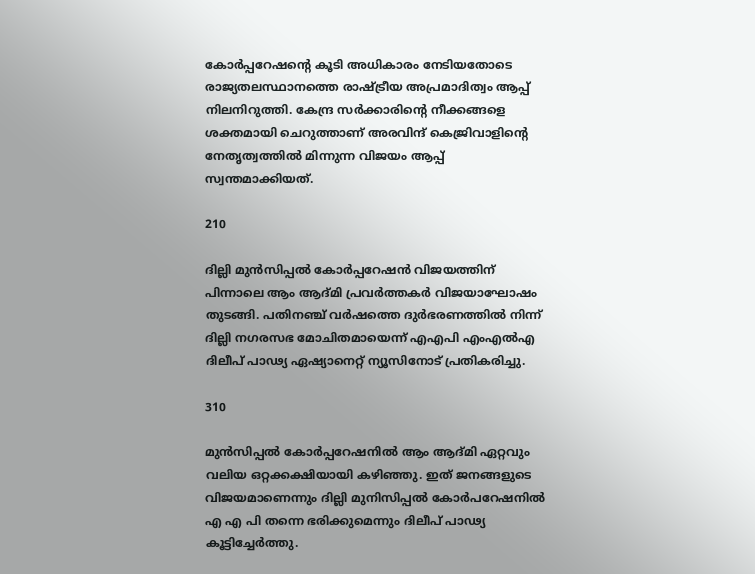കോർപ്പറേഷന്‍റെ കൂടി അധികാരം നേടിയതോടെ രാജ്യതലസ്ഥാനത്തെ രാഷ്ട്രീയ അപ്രമാദിത്വം ആപ്പ് നിലനിറുത്തി. കേന്ദ്ര സർക്കാരിന്‍റെ നീക്കങ്ങളെ ശക്തമായി ചെറുത്താണ് അരവിന്ദ് കെജ്രിവാളിന്‍റെ നേതൃത്വത്തില്‍ മിന്നുന്ന വിജയം ആപ്പ് സ്വന്തമാക്കിയത്.

210

ദില്ലി മുന്‍സിപ്പല്‍ കോര്‍പ്പറേഷന്‍ വിജയത്തിന് പിന്നാലെ ആം ആദ്മി പ്രവര്‍ത്തകര്‍ വിജയാഘോഷം തുടങ്ങി. പതിനഞ്ച് വർഷത്തെ ദുർഭരണത്തിൽ നിന്ന് ദില്ലി നഗരസഭ മോചിതമായെന്ന് എഎപി എംഎൽഎ ദിലീപ് പാഢ്യ ഏഷ്യാനെറ്റ് ന്യൂസിനോട് പ്രതികരിച്ചു.

310

മുന്‍സിപ്പല്‍ കോര്‍പ്പറേഷനില്‍ ആം ആദ്മി ഏറ്റവും വലിയ ഒറ്റക്കക്ഷിയായി കഴിഞ്ഞു. ഇത് ജനങ്ങളുടെ വിജയമാണെന്നും ദില്ലി മുനിസിപ്പൽ കോർപറേഷനില്‍ എ എ പി തന്നെ ഭരിക്കുമെന്നും ദിലീപ് പാഢ്യ കൂട്ടിച്ചേര്‍ത്തു.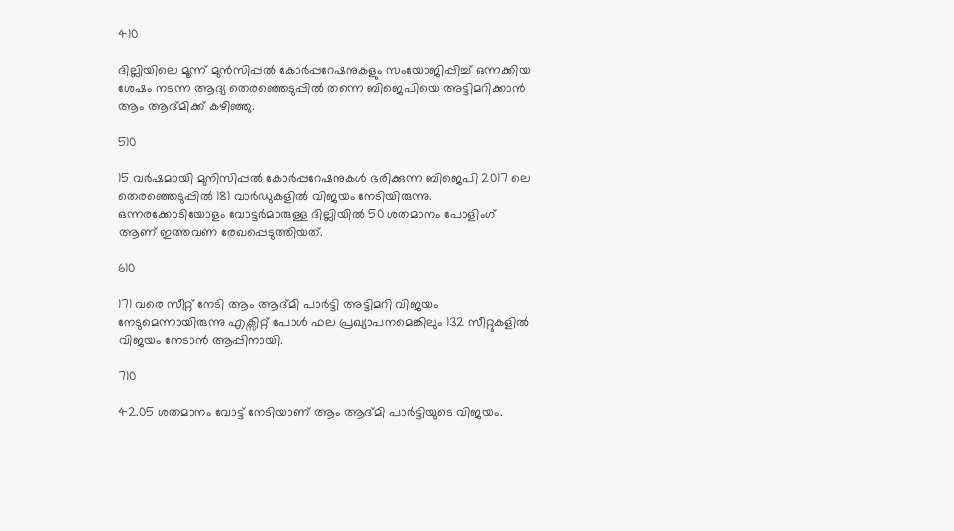410

ദില്ലിയിലെ മൂന്ന് മുൻസിപ്പൽ കോർപ്പറേഷനുകളും സംയോജിപ്പിച്ച് ഒന്നക്കിയ ശേഷം നടന്ന ആദ്യ തെരഞ്ഞെടുപ്പില്‍ തന്നെ ബിജെപിയെ അട്ടിമറിക്കാന്‍ ആം ആദ്മിക്ക് കഴിഞ്ഞു.

510

15 വർഷമായി മുനിസിപ്പൽ കോർപ്പറേഷനുകൾ ഭരിക്കുന്ന ബിജെപി 2017 ലെ തെരഞ്ഞെടുപ്പിൽ 181 വാർഡുകളിൽ വിജയം നേടിയിരുന്നു. ഒന്നരക്കോടിയോളം വോട്ടർമാരുള്ള ദില്ലിയിൽ 50 ശതമാനം പോളിംഗ് ആണ് ഇത്തവണ രേഖപ്പെടുത്തിയത്.

610

171 വരെ സീറ്റ് നേടി ആം ആദ്മി പാർട്ടി അട്ടിമറി വിജയം നേടുമെന്നായിരുന്നു എക്സിറ്റ് പോൾ ഫല പ്രഖ്യാപനമെങ്കിലും 132 സീറ്റുകളില്‍ വിജയം നേടാന്‍ ആപ്പിനായി.

710

42.05 ശതമാനം വോട്ട് നേടിയാണ് ആം ആദ്മി പാർട്ടിയുടെ വിജയം.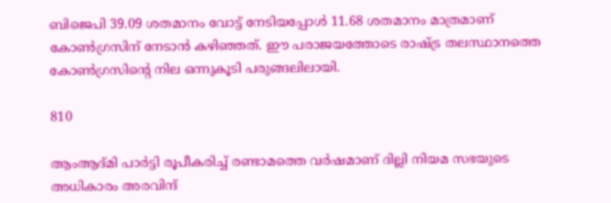ബിജെപി 39.09 ശതമാനം വോട്ട് നേടിയപ്പോള്‍ 11.68 ശതമാനം മാത്രമാണ് കോൺഗ്രസിന് നേടാന്‍ കഴിഞ്ഞത്. ഈ പരാജയത്തോടെ രാഷ്ട്ര തലസ്ഥാനത്തെ കോണ്‍ഗ്രസിന്‍റെ നില ഒന്നുകൂടി പരുങ്ങലിലായി.

810

ആംആദ്മി പാർട്ടി രൂപീകരിച്ച് രണ്ടാമത്തെ വര്‍ഷമാണ് ദില്ലി നിയമ സഭയുടെ അധികാരം അരവിന്ദ്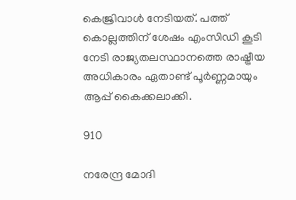കെജ്രിവാൾ നേടിയത്. പത്ത് കൊല്ലത്തിന് ശേഷം എംസിഡി കൂടി നേടി രാജ്യതലസ്ഥാനത്തെ രാഷ്ട്രീയ അധികാരം ഏതാണ്ട് പൂര്‍ണ്ണമായും ആപ്പ് കൈക്കലാക്കി.

910

നരേന്ദ്ര മോദി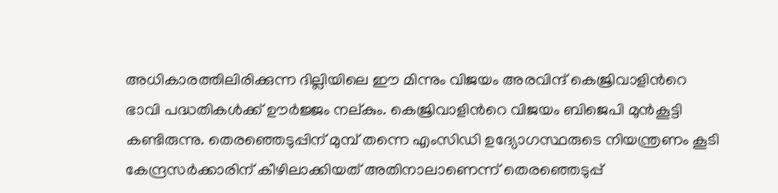അധികാരത്തിലിരിക്കുന്ന ദില്ലിയിലെ ഈ മിന്നും വിജയം അരവിന്ദ് കെജ്രിവാളിന്‍റെ ഭാവി പദ്ധതികൾക്ക് ഊർജ്ജം നല്കും. കെജ്രിവാളിന്‍റെ വിജയം ബിജെപി മുൻകൂട്ടി കണ്ടിരുന്നു. തെരഞ്ഞെടുപ്പിന് മുമ്പ് തന്നെ എംസിഡി ഉദ്യോഗസ്ഥരുടെ നിയന്ത്രണം കൂടി കേന്ദ്രസർക്കാരിന് കീഴിലാക്കിയത് അതിനാലാണെന്ന് തെരഞ്ഞെടുപ്പ്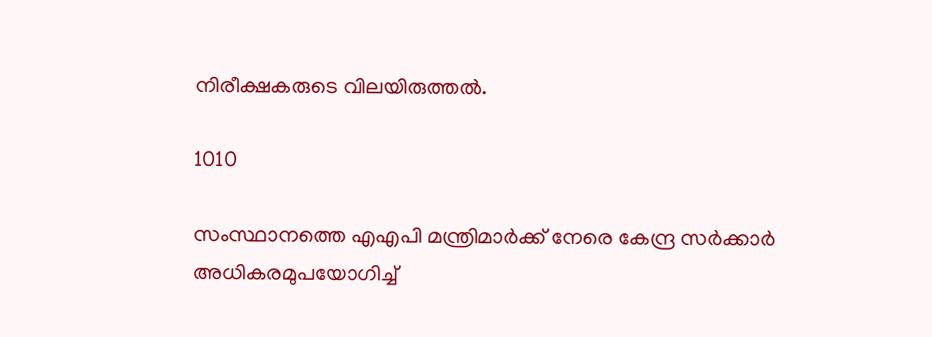നിരീക്ഷകരുടെ വിലയിരുത്തല്‍.

1010

സംസ്ഥാനത്തെ എഎപി മന്ത്രിമാര്‍ക്ക് നേരെ കേന്ദ്ര സര്‍ക്കാര്‍ അധികരമുപയോഗിച്ച്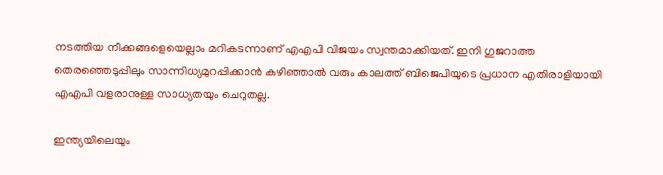നടത്തിയ നീക്കങ്ങളെയെല്ലാം മറികടന്നാണ് എഎപി വിജയം സ്വന്തമാക്കിയത്. ഇനി ഗുജറാത്ത തെരഞ്ഞെടുപ്പിലും സാന്നിധ്യമുറപ്പിക്കാന്‍ കഴിഞ്ഞാല്‍ വരും കാലത്ത് ബിജെപിയുടെ പ്രധാന എതിരാളിയായി എഎപി വളരാനുള്ള സാധ്യതയും ചെറുതല്ല.

ഇന്ത്യയിലെയും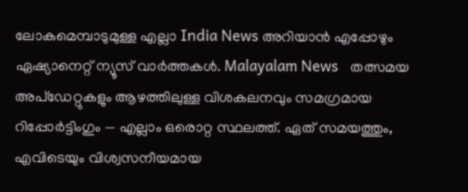ലോകമെമ്പാടുമുള്ള എല്ലാ India News അറിയാൻ എപ്പോഴും ഏഷ്യാനെറ്റ് ന്യൂസ് വാർത്തകൾ. Malayalam News   തത്സമയ അപ്‌ഡേറ്റുകളും ആഴത്തിലുള്ള വിശകലനവും സമഗ്രമായ റിപ്പോർട്ടിംഗും — എല്ലാം ഒരൊറ്റ സ്ഥലത്ത്. ഏത് സമയത്തും, എവിടെയും വിശ്വസനീയമായ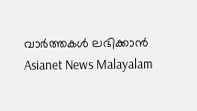വാർത്തകൾ ലഭിക്കാൻ Asianet News Malayalam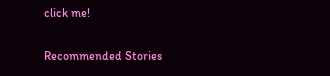click me!

Recommended Stories